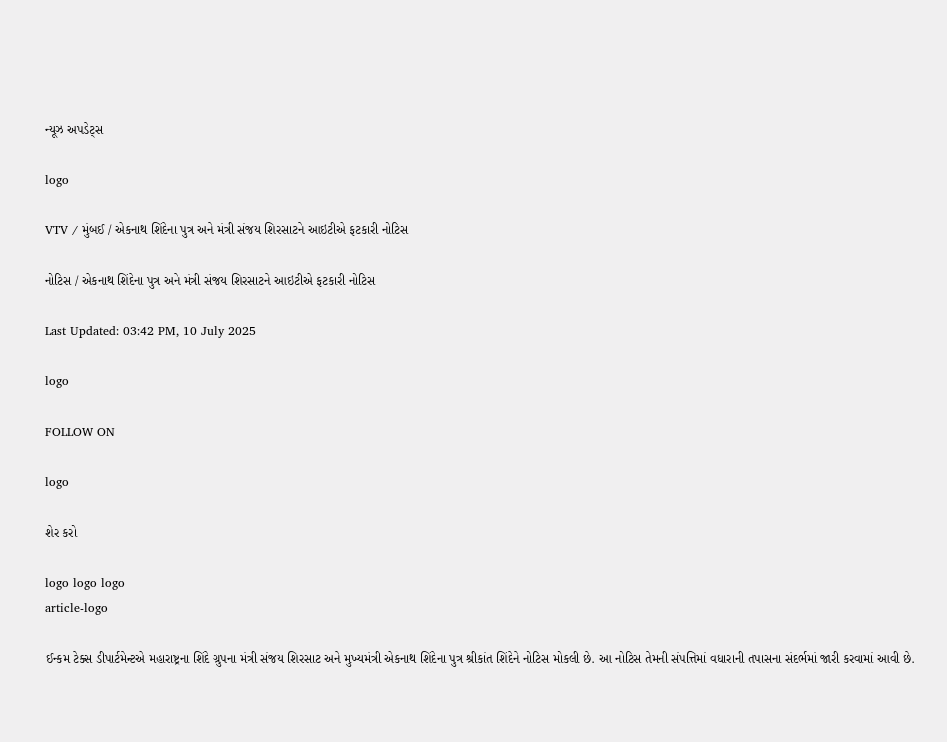ન્યૂઝ અપડેટ્સ

logo

VTV / મુંબઈ / એકનાથ શિંદેના પુત્ર અને મંત્રી સંજય શિરસાટને આઇટીએ ફટકારી નોટિસ

નોટિસ / એકનાથ શિંદેના પુત્ર અને મંત્રી સંજય શિરસાટને આઇટીએ ફટકારી નોટિસ

Last Updated: 03:42 PM, 10 July 2025

logo

FOLLOW ON

logo

શેર કરો

logo logo logo
article-logo

ઈન્કમ ટેક્સ ડીપાર્ટમેન્ટએ મહારાષ્ટ્રના શિંદે ગ્રુપના મંત્રી સંજય શિરસાટ અને મુખ્યમંત્રી એકનાથ શિંદેના પુત્ર શ્રીકાંત શિંદેને નોટિસ મોકલી છે. આ નોટિસ તેમની સંપત્તિમાં વધારાની તપાસના સંદર્ભમાં જારી કરવામાં આવી છે.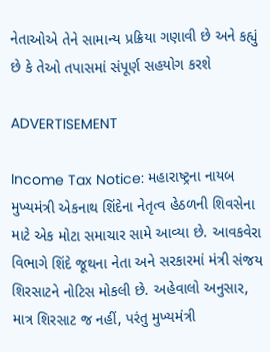નેતાઓએ તેને સામાન્ય પ્રક્રિયા ગણાવી છે અને કહ્યું છે કે તેઓ તપાસમાં સંપૂર્ણ સહયોગ કરશે

ADVERTISEMENT

Income Tax Notice: મહારાષ્ટ્રના નાયબ મુખ્યમંત્રી એકનાથ શિંદેના નેતૃત્વ હેઠળની શિવસેના માટે એક મોટા સમાચાર સામે આવ્યા છે. આવકવેરા વિભાગે શિંદે જૂથના નેતા અને સરકારમાં મંત્રી સંજય શિરસાટને નોટિસ મોકલી છે. અહેવાલો અનુસાર, માત્ર શિરસાટ જ નહીં, પરંતુ મુખ્યમંત્રી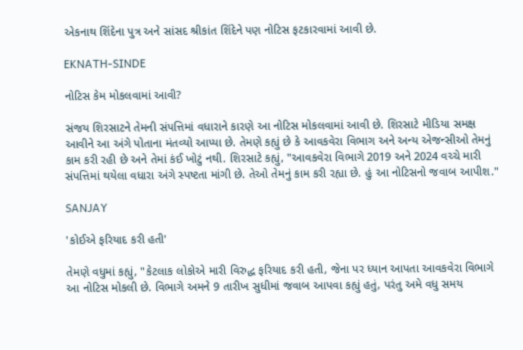એકનાથ શિંદેના પુત્ર અને સાંસદ શ્રીકાંત શિંદેને પણ નોટિસ ફટકારવામાં આવી છે.

EKNATH-SINDE

નોટિસ કેમ મોકલવામાં આવી?

સંજય શિરસાટને તેમની સંપત્તિમાં વધારાને કારણે આ નોટિસ મોકલવામાં આવી છે. શિરસાટે મીડિયા સમક્ષ આવીને આ અંગે પોતાના મંતવ્યો આપ્યા છે. તેમણે કહ્યું છે કે આવકવેરા વિભાગ અને અન્ય એજન્સીઓ તેમનું કામ કરી રહી છે અને તેમાં કંઈ ખોટું નથી. શિરસાટે કહ્યું, "આવકવેરા વિભાગે 2019 અને 2024 વચ્ચે મારી સંપત્તિમાં થયેલા વધારા અંગે સ્પષ્ટતા માંગી છે. તેઓ તેમનું કામ કરી રહ્યા છે. હું આ નોટિસનો જવાબ આપીશ."

SANJAY

'કોઈએ ફરિયાદ કરી હતી'

તેમણે વધુમાં કહ્યું, "કેટલાક લોકોએ મારી વિરુદ્ધ ફરિયાદ કરી હતી, જેના પર ધ્યાન આપતા આવકવેરા વિભાગે આ નોટિસ મોકલી છે. વિભાગે અમને 9 તારીખ સુધીમાં જવાબ આપવા કહ્યું હતું, પરંતુ અમે વધુ સમય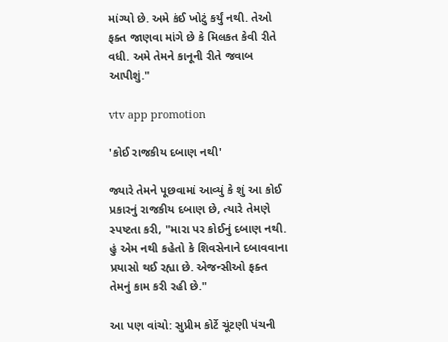માંગ્યો છે. અમે કંઈ ખોટું કર્યું નથી. તેઓ ફક્ત જાણવા માંગે છે કે મિલકત કેવી રીતે વધી. અમે તેમને કાનૂની રીતે જવાબ આપીશું."

vtv app promotion

'કોઈ રાજકીય દબાણ નથી'

જ્યારે તેમને પૂછવામાં આવ્યું કે શું આ કોઈ પ્રકારનું રાજકીય દબાણ છે, ત્યારે તેમણે સ્પષ્ટતા કરી, "મારા પર કોઈનું દબાણ નથી. હું એમ નથી કહેતો કે શિવસેનાને દબાવવાના પ્રયાસો થઈ રહ્યા છે. એજન્સીઓ ફક્ત તેમનું કામ કરી રહી છે."

આ પણ વાંચો: સુપ્રીમ કોર્ટે ચૂંટણી પંચની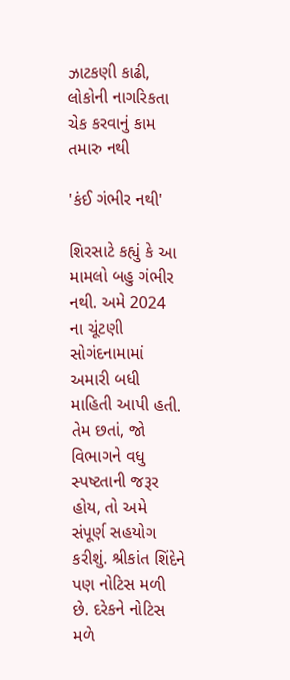ઝાટકણી કાઢી, લોકોની નાગરિકતા ચેક કરવાનું કામ તમારુ નથી

'કંઈ ગંભીર નથી'

શિરસાટે કહ્યું કે આ મામલો બહુ ગંભીર નથી. અમે 2024 ના ચૂંટણી સોગંદનામામાં અમારી બધી માહિતી આપી હતી. તેમ છતાં, જો વિભાગને વધુ સ્પષ્ટતાની જરૂર હોય, તો અમે સંપૂર્ણ સહયોગ કરીશું. શ્રીકાંત શિંદેને પણ નોટિસ મળી છે. દરેકને નોટિસ મળે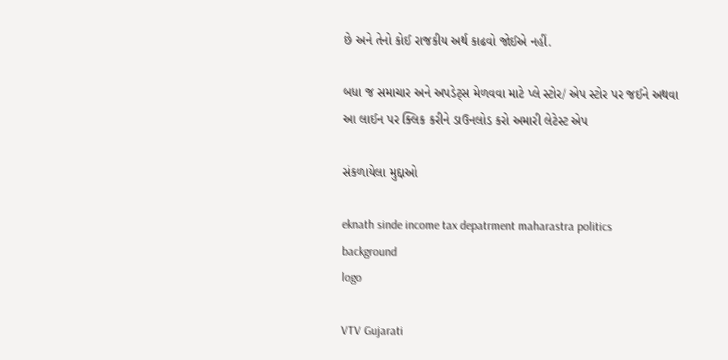છે અને તેનો કોઈ રાજકીય અર્થ કાઢવો જોઈએ નહીં.

બધા જ સમાચાર અને અપડેટ્સ મેળવવા માટે પ્લે સ્ટોર/ એપ સ્ટોર પર જઈને અથવા આ લાઈન પર ક્લિક કરીને ડાઉનલોડ કરો અમારી લેટેસ્ટ એપ

સંકળાયેલા મુદ્દાઓ

eknath sinde income tax depatrment maharastra politics
background
logo

VTV Gujarati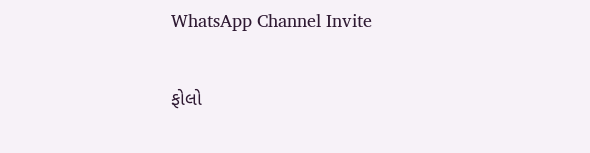WhatsApp Channel Invite

ફોલો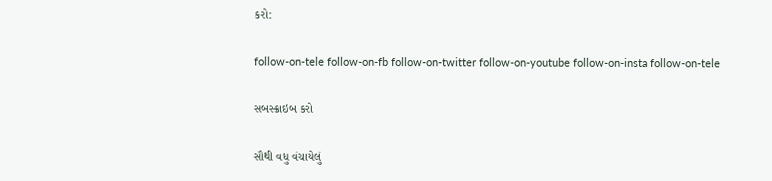કરો:

follow-on-tele follow-on-fb follow-on-twitter follow-on-youtube follow-on-insta follow-on-tele

સબસ્ક્રાઇબ કરો

સૌથી વધુ વંચાયેલું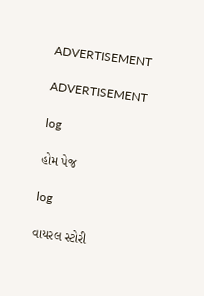ADVERTISEMENT

ADVERTISEMENT

log

હોમ પેજ

log

વાયરલ સ્ટોરી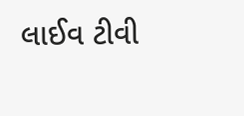લાઈવ ટીવી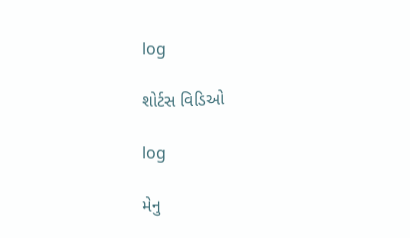log

શોર્ટસ વિડિઓ

log

મેનુ